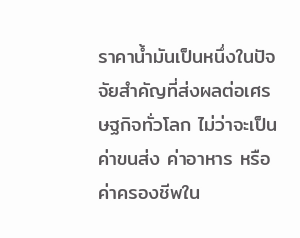ราคาน้ำมันเป็นหนึ่งในปัจจัยสำคัญที่ส่งผลต่อเศรษฐกิจทั่วโลก ไม่ว่าจะเป็นค่าขนส่ง ค่าอาหาร หรือค่าครองชีพใน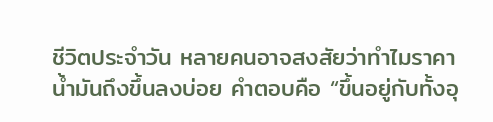ชีวิตประจำวัน หลายคนอาจสงสัยว่าทำไมราคาน้ำมันถึงขึ้นลงบ่อย คำตอบคือ “ขึ้นอยู่กับทั้งอุ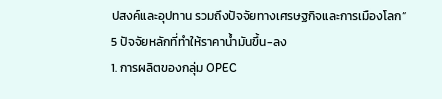ปสงค์และอุปทาน รวมถึงปัจจัยทางเศรษฐกิจและการเมืองโลก”
5 ปัจจัยหลักที่ทำให้ราคาน้ำมันขึ้น-ลง
1. การผลิตของกลุ่ม OPEC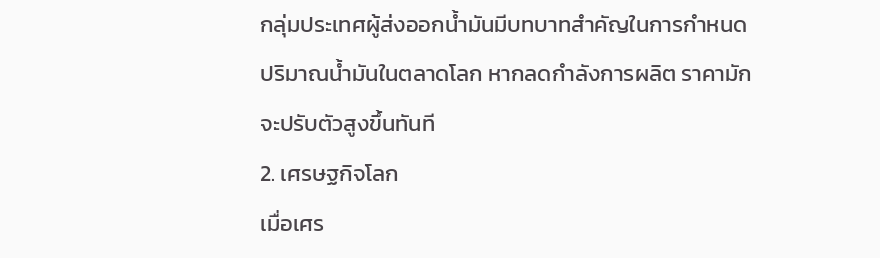กลุ่มประเทศผู้ส่งออกน้ำมันมีบทบาทสำคัญในการกำหนดปริมาณน้ำมันในตลาดโลก หากลดกำลังการผลิต ราคามักจะปรับตัวสูงขึ้นทันที
2. เศรษฐกิจโลก
เมื่อเศร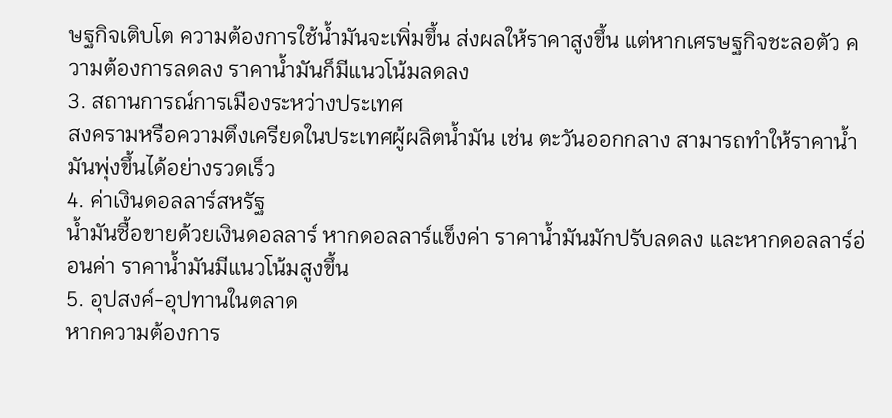ษฐกิจเติบโต ความต้องการใช้น้ำมันจะเพิ่มขึ้น ส่งผลให้ราคาสูงขึ้น แต่หากเศรษฐกิจชะลอตัว ความต้องการลดลง ราคาน้ำมันก็มีแนวโน้มลดลง
3. สถานการณ์การเมืองระหว่างประเทศ
สงครามหรือความตึงเครียดในประเทศผู้ผลิตน้ำมัน เช่น ตะวันออกกลาง สามารถทำให้ราคาน้ำมันพุ่งขึ้นได้อย่างรวดเร็ว
4. ค่าเงินดอลลาร์สหรัฐ
น้ำมันซื้อขายด้วยเงินดอลลาร์ หากดอลลาร์แข็งค่า ราคาน้ำมันมักปรับลดลง และหากดอลลาร์อ่อนค่า ราคาน้ำมันมีแนวโน้มสูงขึ้น
5. อุปสงค์-อุปทานในตลาด
หากความต้องการ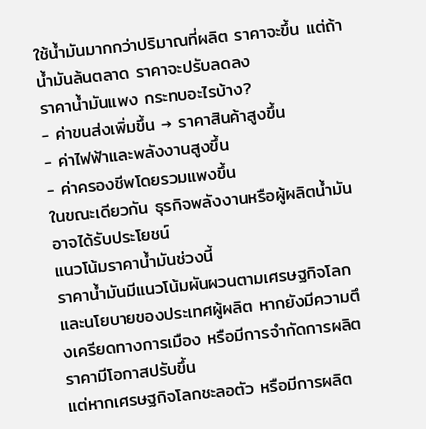ใช้น้ำมันมากกว่าปริมาณที่ผลิต ราคาจะขึ้น แต่ถ้าน้ำมันล้นตลาด ราคาจะปรับลดลง
ราคาน้ำมันแพง กระทบอะไรบ้าง?
- ค่าขนส่งเพิ่มขึ้น → ราคาสินค้าสูงขึ้น
- ค่าไฟฟ้าและพลังงานสูงขึ้น
- ค่าครองชีพโดยรวมแพงขึ้น
ในขณะเดียวกัน ธุรกิจพลังงานหรือผู้ผลิตน้ำมันอาจได้รับประโยชน์
แนวโน้มราคาน้ำมันช่วงนี้
ราคาน้ำมันมีแนวโน้มผันผวนตามเศรษฐกิจโลกและนโยบายของประเทศผู้ผลิต หากยังมีความตึงเครียดทางการเมือง หรือมีการจำกัดการผลิต ราคามีโอกาสปรับขึ้น
แต่หากเศรษฐกิจโลกชะลอตัว หรือมีการผลิต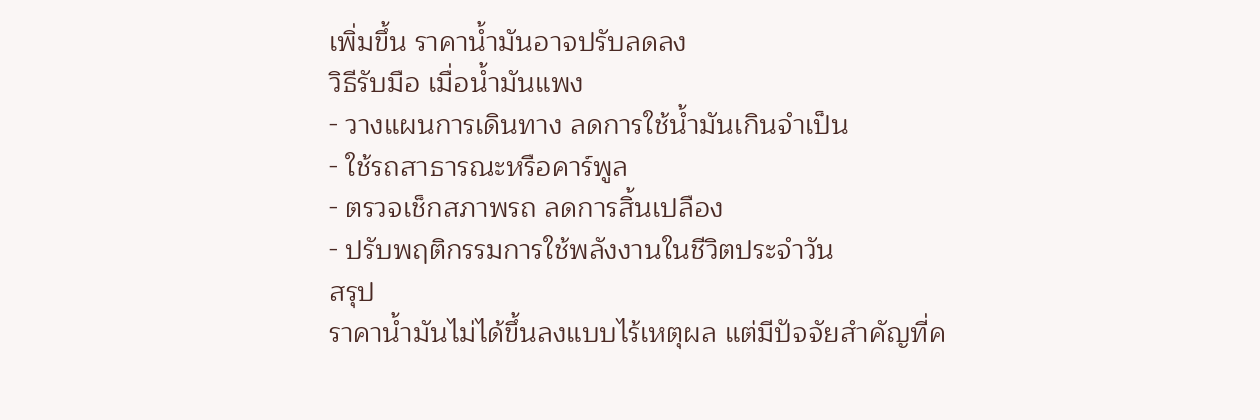เพิ่มขึ้น ราคาน้ำมันอาจปรับลดลง
วิธีรับมือ เมื่อน้ำมันแพง
- วางแผนการเดินทาง ลดการใช้น้ำมันเกินจำเป็น
- ใช้รถสาธารณะหรือคาร์พูล
- ตรวจเช็กสภาพรถ ลดการสิ้นเปลือง
- ปรับพฤติกรรมการใช้พลังงานในชีวิตประจำวัน
สรุป
ราคาน้ำมันไม่ได้ขึ้นลงแบบไร้เหตุผล แต่มีปัจจัยสำคัญที่ค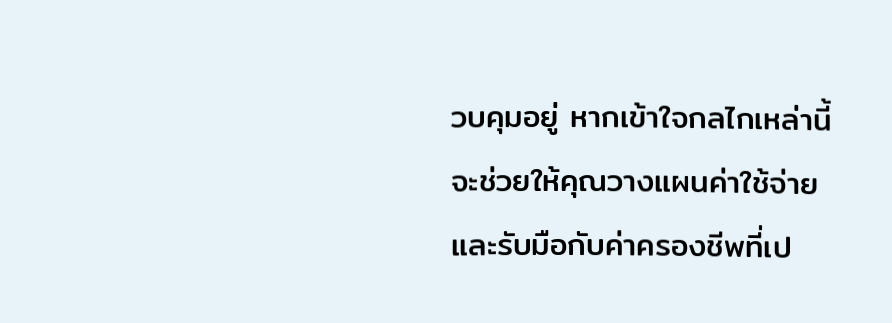วบคุมอยู่ หากเข้าใจกลไกเหล่านี้ จะช่วยให้คุณวางแผนค่าใช้จ่ายและรับมือกับค่าครองชีพที่เป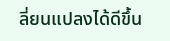ลี่ยนแปลงได้ดีขึ้น